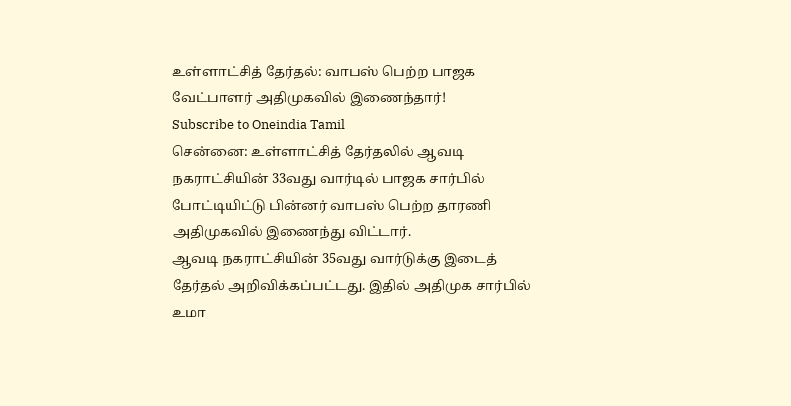உள்ளாட்சித் தேர்தல்: வாபஸ் பெற்ற பாஜக வேட்பாளர் அதிமுகவில் இணைந்தார்!
Subscribe to Oneindia Tamil
சென்னை: உள்ளாட்சித் தேர்தலில் ஆவடி நகராட்சியின் 33வது வார்டில் பாஜக சார்பில் போட்டியிட்டு பின்னர் வாபஸ் பெற்ற தாரணி அதிமுகவில் இணைந்து விட்டார்.
ஆவடி நகராட்சியின் 35வது வார்டுக்கு இடைத் தேர்தல் அறிவிக்கப்பட்டது. இதில் அதிமுக சார்பில் உமா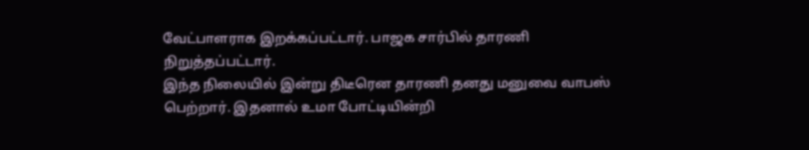வேட்பாளராக இறக்கப்பட்டார். பாஜக சார்பில் தாரணி நிறுத்தப்பட்டார்.
இந்த நிலையில் இன்று திடீரென தாரணி தனது மனுவை வாபஸ் பெற்றார். இதனால் உமா போட்டியின்றி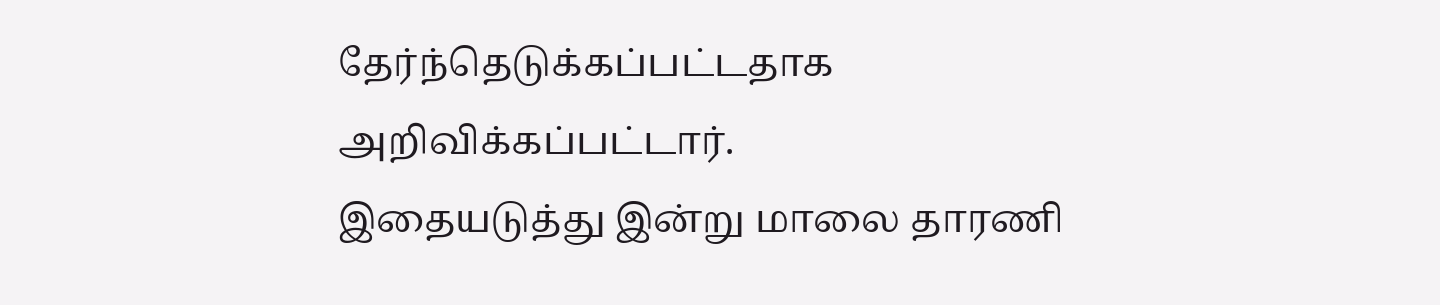தேர்ந்தெடுக்கப்பட்டதாக அறிவிக்கப்பட்டார்.
இதையடுத்து இன்று மாலை தாரணி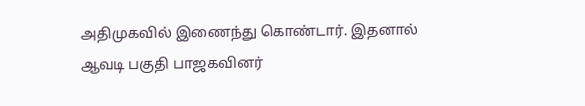அதிமுகவில் இணைந்து கொண்டார். இதனால் ஆவடி பகுதி பாஜகவினர்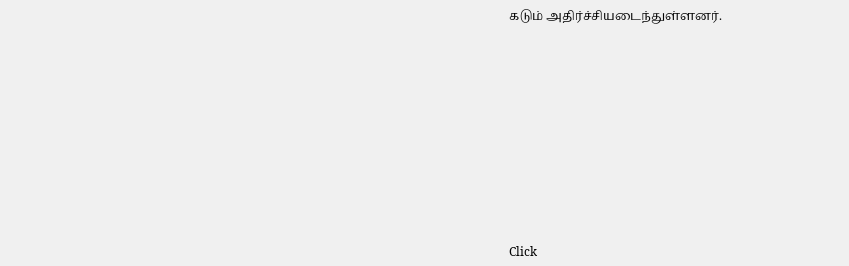கடும் அதிர்ச்சியடைந்துள்ளனர்.












Click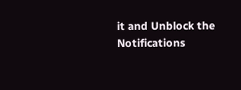it and Unblock the Notifications